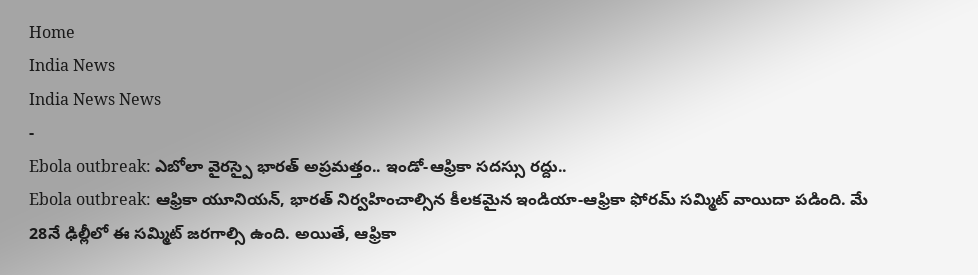Home
India News
India News News
-
Ebola outbreak: ఎబోలా వైరస్పై భారత్ అప్రమత్తం.. ఇండో-ఆఫ్రికా సదస్సు రద్దు..
Ebola outbreak: ఆఫ్రికా యూనియన్, భారత్ నిర్వహించాల్సిన కీలకమైన ఇండియా-ఆఫ్రికా ఫోరమ్ సమ్మిట్ వాయిదా పడింది. మే 28నే ఢిల్లీలో ఈ సమ్మిట్ జరగాల్సి ఉంది. అయితే, ఆఫ్రికా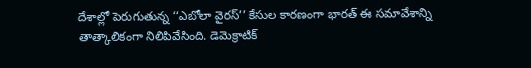దేశాల్లో పెరుగుతున్న ‘‘ఎబోలా వైరస్’’ కేసుల కారణంగా భారత్ ఈ సమావేశాన్ని తాత్కాలికంగా నిలిపివేసింది. డెమెక్రాటిక్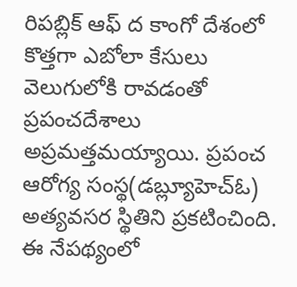రిపబ్లిక్ ఆఫ్ ద కాంగో దేశంలో కొత్తగా ఎబోలా కేసులు వెలుగులోకి రావడంతో ప్రపంచదేశాలు అప్రమత్తమయ్యాయి. ప్రపంచ ఆరోగ్య సంస్థ(డబ్ల్యూహెచ్ఓ) అత్యవసర స్థితిని ప్రకటించింది. ఈ నేపథ్యంలో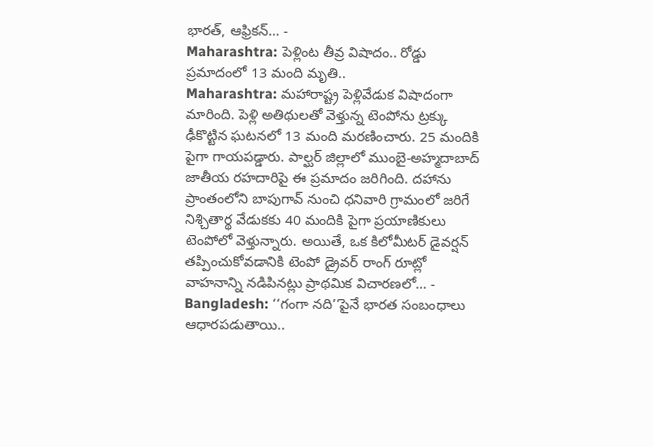భారత్, ఆఫ్రికన్… -
Maharashtra: పెళ్లింట తీవ్ర విషాదం.. రోడ్డు ప్రమాదంలో 13 మంది మృతి..
Maharashtra: మహారాష్ట్ర పెళ్లివేడుక విషాదంగా మారింది. పెళ్లి అతిథులతో వెళ్తున్న టెంపోను ట్రక్కు ఢీకొట్టిన ఘటనలో 13 మంది మరణించారు. 25 మందికి పైగా గాయపడ్డారు. పాల్ఘర్ జిల్లాలో ముంబై-అహ్మదాబాద్ జాతీయ రహదారిపై ఈ ప్రమాదం జరిగింది. దహాను ప్రాంతంలోని బాపుగావ్ నుంచి ధనివారి గ్రామంలో జరిగే నిశ్చితార్థ వేడుకకు 40 మందికి పైగా ప్రయాణికులు టెంపోలో వెళ్తున్నారు. అయితే, ఒక కిలోమీటర్ డైవర్షన్ తప్పించుకోవడానికి టెంపో డ్రైవర్ రాంగ్ రూట్లో వాహనాన్ని నడిపినట్లు ప్రాథమిక విచారణలో… -
Bangladesh: ‘‘గంగా నది’’పైనే భారత సంబంధాలు ఆధారపడుతాయి..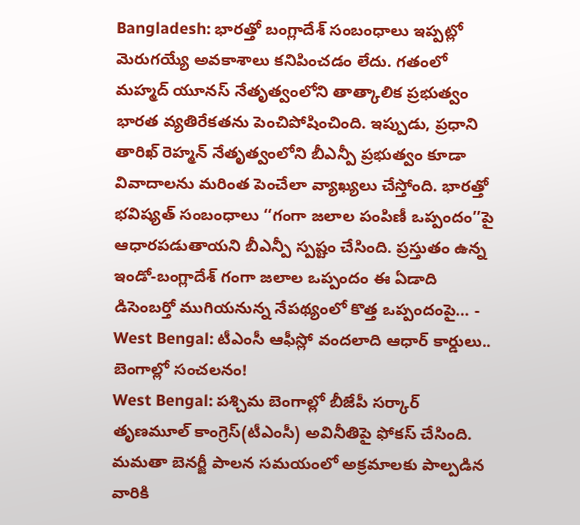Bangladesh: భారత్తో బంగ్లాదేశ్ సంబంధాలు ఇప్పట్లో మెరుగయ్యే అవకాశాలు కనిపించడం లేదు. గతంలో మహ్మద్ యూనస్ నేతృత్వంలోని తాత్కాలిక ప్రభుత్వం భారత వ్యతిరేకతను పెంచిపోషించింది. ఇప్పుడు, ప్రధాని తారిఖ్ రెహ్మన్ నేతృత్వంలోని బీఎన్పీ ప్రభుత్వం కూడా వివాదాలను మరింత పెంచేలా వ్యాఖ్యలు చేస్తోంది. భారత్తో భవిష్యత్ సంబంధాలు ‘‘గంగా జలాల పంపిణీ ఒప్పందం’’పై ఆధారపడుతాయని బీఎన్పీ స్పష్టం చేసింది. ప్రస్తుతం ఉన్న ఇండో-బంగ్లాదేశ్ గంగా జలాల ఒప్పందం ఈ ఏడాది డిసెంబర్తో ముగియనున్న నేపథ్యంలో కొత్త ఒప్పందంపై… -
West Bengal: టీఎంసీ ఆఫీస్లో వందలాది ఆధార్ కార్డులు.. బెంగాల్లో సంచలనం!
West Bengal: పశ్చిమ బెంగాల్లో బీజేపీ సర్కార్ తృణమూల్ కాంగ్రెస్(టీఎంసీ) అవినీతిపై ఫోకస్ చేసింది. మమతా బెనర్జీ పాలన సమయంలో అక్రమాలకు పాల్పడిన వారికి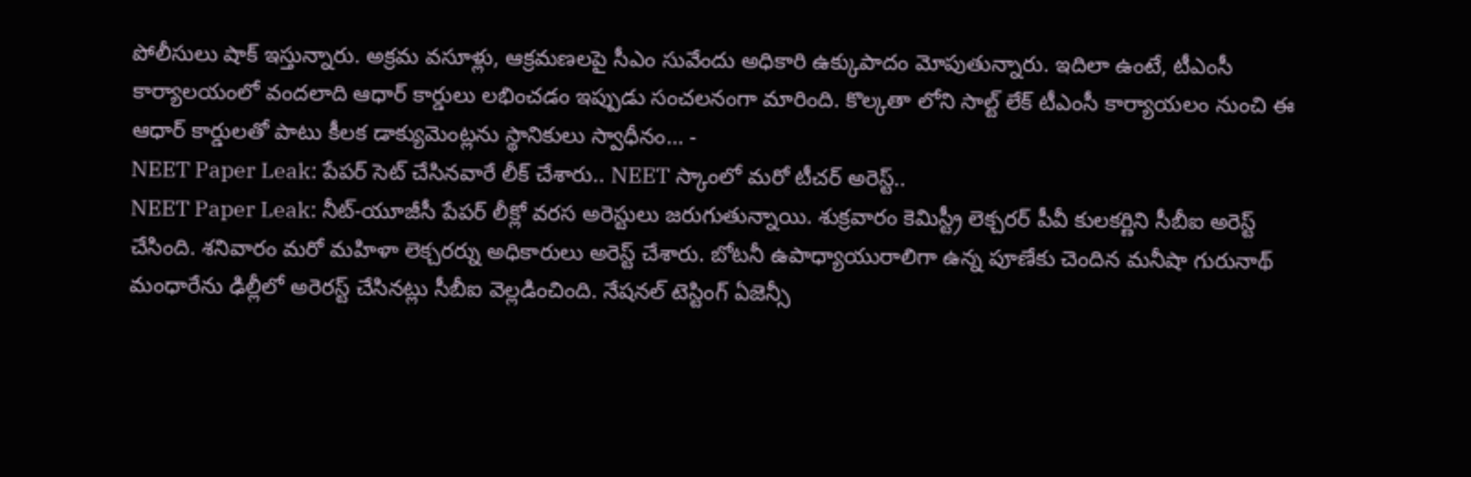పోలీసులు షాక్ ఇస్తున్నారు. అక్రమ వసూళ్లు, ఆక్రమణలపై సీఎం సువేందు అధికారి ఉక్కుపాదం మోపుతున్నారు. ఇదిలా ఉంటే, టీఎంసీ కార్యాలయంలో వందలాది ఆధార్ కార్డులు లభించడం ఇప్పుడు సంచలనంగా మారింది. కొల్కతా లోని సాల్ట్ లేక్ టీఎంసీ కార్యాయలం నుంచి ఈ ఆధార్ కార్డులతో పాటు కీలక డాక్యుమెంట్లను స్థానికులు స్వాధీనం… -
NEET Paper Leak: పేపర్ సెట్ చేసినవారే లీక్ చేశారు.. NEET స్కాంలో మరో టీచర్ అరెస్ట్..
NEET Paper Leak: నీట్-యూజీసీ పేపర్ లీక్లో వరస అరెస్టులు జరుగుతున్నాయి. శుక్రవారం కెమిస్ట్రీ లెక్చరర్ పీవీ కులకర్ణిని సీబీఐ అరెస్ట్ చేసింది. శనివారం మరో మహిళా లెక్చరర్ను అధికారులు అరెస్ట్ చేశారు. బోటనీ ఉపాధ్యాయురాలిగా ఉన్న పూణేకు చెందిన మనీషా గురునాథ్ మంధారేను ఢిల్లీలో అరెరస్ట్ చేసినట్లు సీబీఐ వెల్లడించింది. నేషనల్ టెస్టింగ్ ఏజెన్సీ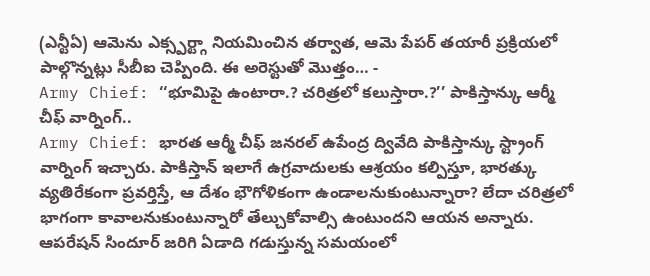(ఎన్టీఏ) ఆమెను ఎక్స్పర్ట్గా నియమించిన తర్వాత, ఆమె పేపర్ తయారీ ప్రక్రియలో పాల్గొన్నట్లు సీబీఐ చెప్పింది. ఈ అరెస్టుతో మొత్తం… -
Army Chief: ‘‘భూమిపై ఉంటారా.? చరిత్రలో కలుస్తారా.?’’ పాకిస్తాన్కు ఆర్మీ చీఫ్ వార్నింగ్..
Army Chief: భారత ఆర్మీ చీఫ్ జనరల్ ఉపేంద్ర ద్వివేది పాకిస్తాన్కు స్ట్రాంగ్ వార్నింగ్ ఇచ్చారు. పాకిస్తాన్ ఇలాగే ఉగ్రవాదులకు ఆశ్రయం కల్పిస్తూ, భారత్కు వ్యతిరేకంగా ప్రవర్తిస్తే, ఆ దేశం భౌగోళికంగా ఉండాలనుకుంటున్నారా? లేదా చరిత్రలో భాగంగా కావాలనుకుంటున్నారో తేల్చుకోవాల్సి ఉంటుందని ఆయన అన్నారు. ఆపరేషన్ సిందూర్ జరిగి ఏడాది గడుస్తున్న సమయంలో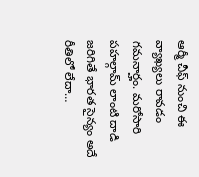ఆర్మీ చీఫ్ నుంచి ఈ వ్యాఖ్యలు రావడం గమనార్హం. మరోసారి పహల్గామ్ లాంటి దాడి జరిగితే భారత సైన్యం అదే రీతిలో లేదా…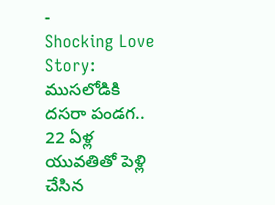-
Shocking Love Story: ముసలోడికి దసరా పండగ.. 22 ఏళ్ల యువతితో పెళ్లి చేసిన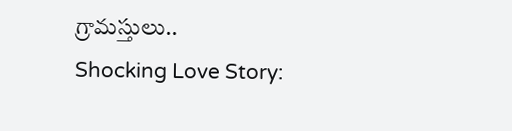గ్రామస్తులు..
Shocking Love Story: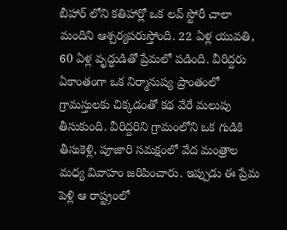బీహార్ లోని కతిహార్లో ఒక లవ్ స్టోరీ చాలా మందిని ఆశ్చర్యపరుస్తోంది. 22 ఏళ్ల యువతి, 60 ఏళ్ల వృద్ధుడితో ప్రేమలో పడింది. వీరిద్దరు ఏకాంతంగా ఒక నిర్మానుష్య ప్రాంతంలో గ్రామస్తులకు చిక్కడంతో కథ వేరే మలుపు తీసుకుంది. వీరిద్దరిని గ్రామంలోని ఒక గుడికి తీసుకెళ్లి, పూజారి సమక్షంలో వేద మంత్రాల మధ్య వివాహం జరిపించారు. ఇప్పుడు ఈ ప్రేమ పెళ్లి ఆ రాష్ట్రంలో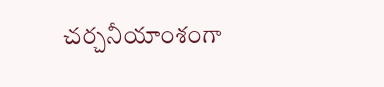చర్చనీయాంశంగా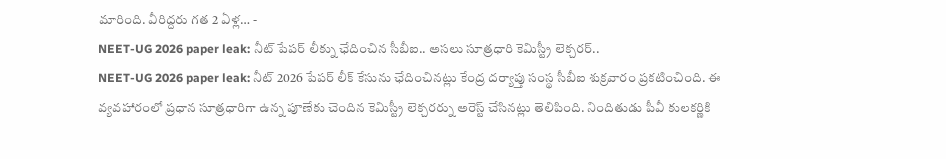మారింది. వీరిద్దరు గత 2 ఏళ్ల… -
NEET-UG 2026 paper leak: నీట్ పేపర్ లీక్ను ఛేదించిన సీబీఐ.. అసలు సూత్రధారి కెమిస్ట్రీ లెక్చరర్..
NEET-UG 2026 paper leak: నీట్ 2026 పేపర్ లీక్ కేసును ఛేదించినట్లు కేంద్ర దర్యాప్తు సంస్థ సీబీఐ శుక్రవారం ప్రకటించింది. ఈ వ్యవహారంలో ప్రధాన సూత్రధారిగా ఉన్న పూణేకు చెందిన కెమిస్ట్రీ లెక్చరర్ను అరెస్ట్ చేసినట్లు తెలిపింది. నిందితుడు పీవీ కులకర్ణికి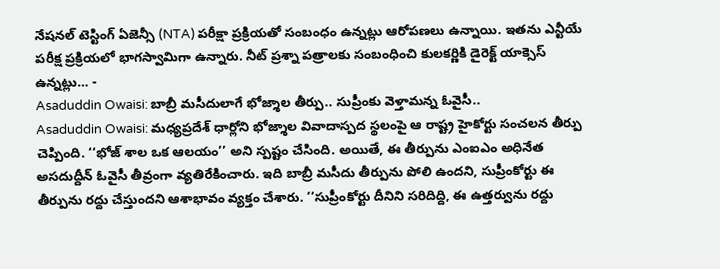నేషనల్ టెస్టింగ్ ఏజెన్సీ (NTA) పరీక్షా ప్రక్రియతో సంబంధం ఉన్నట్లు ఆరోపణలు ఉన్నాయి. ఇతను ఎన్టీయే పరీక్ష ప్రక్రియలో భాగస్వామిగా ఉన్నారు. నీట్ ప్రశ్నా పత్రాలకు సంబంధించి కులకర్ణికి డైరెక్ట్ యాక్సెస్ ఉన్నట్లు… -
Asaduddin Owaisi: బాబ్రీ మసీదులాగే భోజ్శాల తీర్పు.. సుప్రీంకు వెళ్తామన్న ఓవైసీ..
Asaduddin Owaisi: మధ్యప్రదేశ్ ధార్లోని భోజ్శాల వివాదాస్పద స్థలంపై ఆ రాష్ట్ర హైకోర్టు సంచలన తీర్పు చెప్పింది. ‘‘భోజ్ శాల ఒక ఆలయం’’ అని స్పష్టం చేసింది. అయితే, ఈ తీర్పును ఎంఐఎం అధినేత అసదుద్దీన్ ఓవైసీ తీవ్రంగా వ్యతిరేకించారు. ఇది బాబ్రీ మసీదు తీర్పును పోలి ఉందని, సుప్రీంకోర్టు ఈ తీర్పును రద్దు చేస్తుందని ఆశాభావం వ్యక్తం చేశారు. ‘‘సుప్రీంకోర్టు దీనిని సరిదిద్ది, ఈ ఉత్తర్వును రద్దు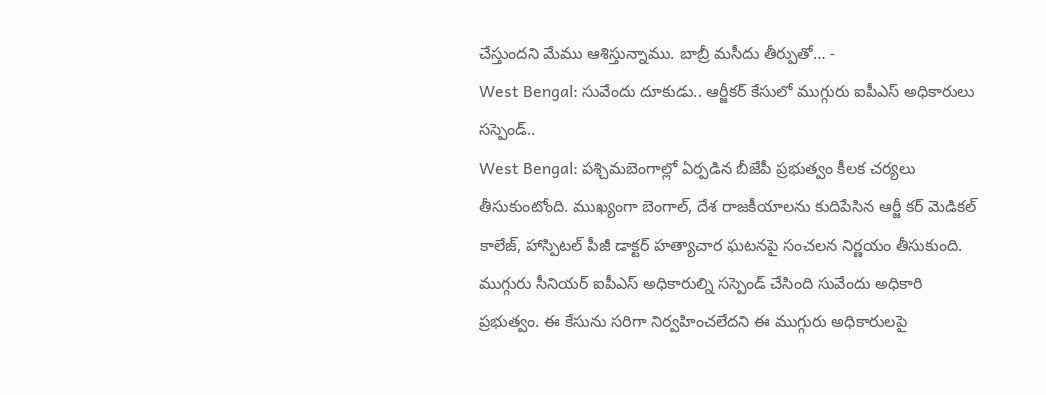చేస్తుందని మేము ఆశిస్తున్నాము. బాబ్రీ మసీదు తీర్పుతో… -
West Bengal: సువేందు దూకుడు.. ఆర్జీకర్ కేసులో ముగ్గురు ఐపీఎస్ అధికారులు సస్పెండ్..
West Bengal: పశ్చిమబెంగాల్లో ఏర్పడిన బీజేపీ ప్రభుత్వం కీలక చర్యలు తీసుకుంటోంది. ముఖ్యంగా బెంగాల్, దేశ రాజకీయాలను కుదిపేసిన ఆర్జీ కర్ మెడికల్ కాలేజ్, హాస్పిటల్ పీజీ డాక్టర్ హత్యాచార ఘటనపై సంచలన నిర్ణయం తీసుకుంది. ముగ్గురు సీనియర్ ఐపీఎస్ అధికారుల్ని సస్పెండ్ చేసింది సువేందు అధికారి ప్రభుత్వం. ఈ కేసును సరిగా నిర్వహించలేదని ఈ ముగ్గురు అధికారులపై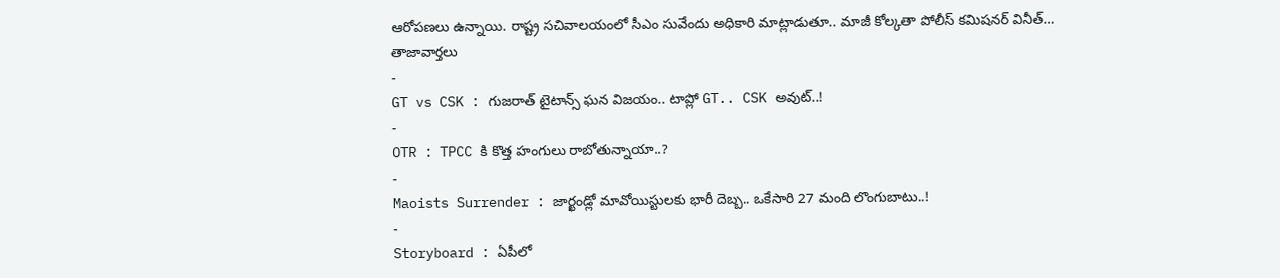ఆరోపణలు ఉన్నాయి. రాష్ట్ర సచివాలయంలో సీఎం సువేందు అధికారి మాట్లాడుతూ.. మాజీ కోల్కతా పోలీస్ కమిషనర్ వినీత్…
తాజావార్తలు
-
GT vs CSK : గుజరాత్ టైటాన్స్ ఘన విజయం.. టాప్లో GT.. CSK అవుట్..!
-
OTR : TPCC కి కొత్త హంగులు రాబోతున్నాయా..?
-
Maoists Surrender : జార్ఖండ్లో మావోయిస్టులకు భారీ దెబ్బ.. ఒకేసారి 27 మంది లొంగుబాటు..!
-
Storyboard : ఏపీలో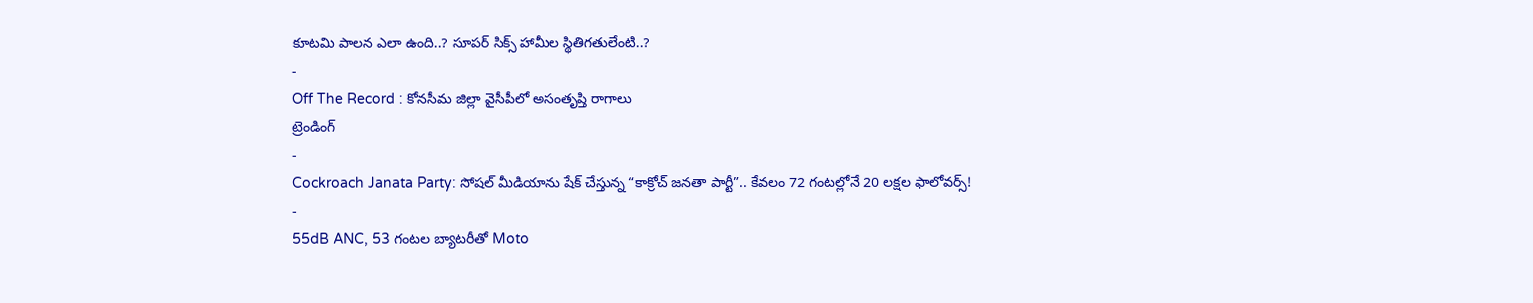కూటమి పాలన ఎలా ఉంది..? సూపర్ సిక్స్ హామీల స్థితిగతులేంటి..?
-
Off The Record : కోనసీమ జిల్లా వైసీపీలో అసంతృప్తి రాగాలు
ట్రెండింగ్
-
Cockroach Janata Party: సోషల్ మీడియాను షేక్ చేస్తున్న “కాక్రోచ్ జనతా పార్టీ”.. కేవలం 72 గంటల్లోనే 20 లక్షల ఫాలోవర్స్!
-
55dB ANC, 53 గంటల బ్యాటరీతో Moto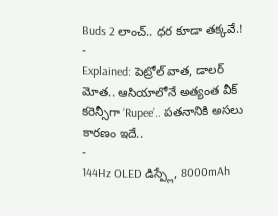Buds 2 లాంచ్.. ధర కూడా తక్కవే.!
-
Explained: పెట్రోల్ వాత, డాలర్ మోత.. ఆసియాలోనే అత్యంత వీక్ కరెన్సీగా ‘Rupee’.. పతనానికి అసలు కారణం ఇదే..
-
144Hz OLED డిస్ప్లే, 8000mAh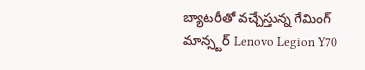బ్యాటరీతో వచ్చేస్తున్న గేమింగ్ మాన్స్టర్ Lenovo Legion Y70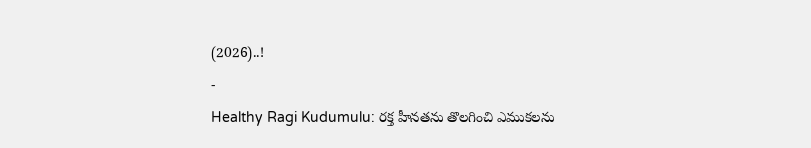(2026)..!
-
Healthy Ragi Kudumulu: రక్త హీనతను తొలగించి ఎముకలను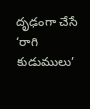దృఢంగా చేసే ‘రాగి కుడుములు’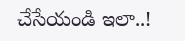చేసేయండి ఇలా..!